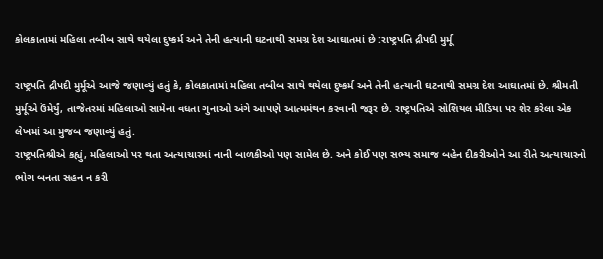કોલકાતામાં મહિલા તબીબ સાથે થયેલા દુષ્કર્મ અને તેની હત્યાની ઘટનાથી સમગ્ર દેશ આઘાતમાં છે :રાષ્ટ્રપતિ દ્રૌપદી મુર્મૂ

રાષ્ટ્રપતિ દ્રૌપદી મુર્મૂએ આજે જણાવ્યું હતું કે, કોલકાતામાં મહિલા તબીબ સાથે થયેલા દુષ્કર્મ અને તેની હત્યાની ઘટનાથી સમગ્ર દેશ આઘાતમાં છે. શ્રીમતી મુર્મૂએ ઉંમેર્યું, તાજેતરમાં મહિલાઓ સામેના વધતા ગુનાઓ અંગે આપણે આત્મમંથન કરવાની જરૂર છે. રાષ્ટ્રપતિએ સોશિયલ મીડિયા પર શેર કરેલા એક લેખમાં આ મુજબ જણાવ્યું હતું.
રાષ્ટ્રપતિશ્રીએ કહ્યું, મહિલાઓ પર થતા અત્યાચારમાં નાની બાળકીઓ પણ સામેલ છે. અને કોઈ પણ સભ્ય સમાજ બહેન દીકરીઓને આ રીતે અત્યાચારનો ભોગ બનતા સહન ન કરી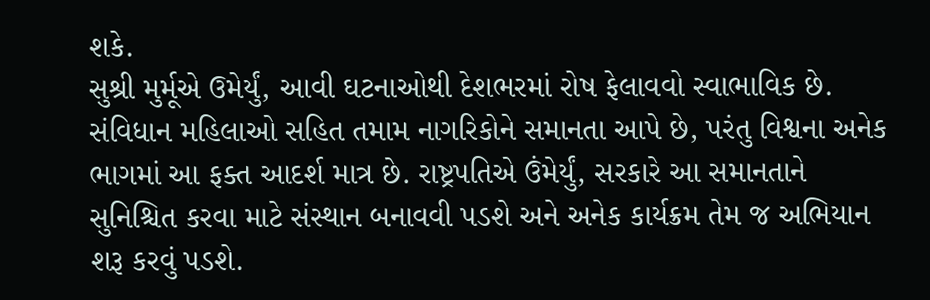શકે.
સુશ્રી મુર્મૂએ ઉમેર્યું, આવી ઘટનાઓથી દેશભરમાં રોષ ફેલાવવો સ્વાભાવિક છે. સંવિધાન મહિલાઓ સહિત તમામ નાગરિકોને સમાનતા આપે છે, પરંતુ વિશ્વના અનેક ભાગમાં આ ફક્ત આદર્શ માત્ર છે. રાષ્ટ્રપતિએ ઉંમેર્યું, સરકારે આ સમાનતાને સુનિશ્ચિત કરવા માટે સંસ્થાન બનાવવી પડશે અને અનેક કાર્યક્રમ તેમ જ અભિયાન શરૂ કરવું પડશે.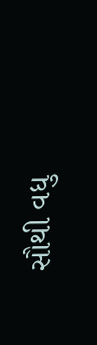સૌથી વધુ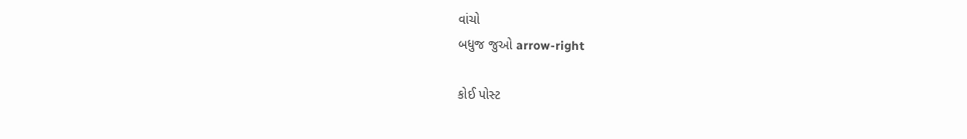વાંચો
બધુજ જુઓ arrow-right

કોઈ પોસ્ટ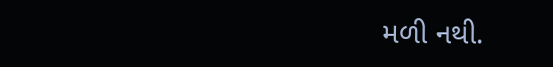મળી નથી.